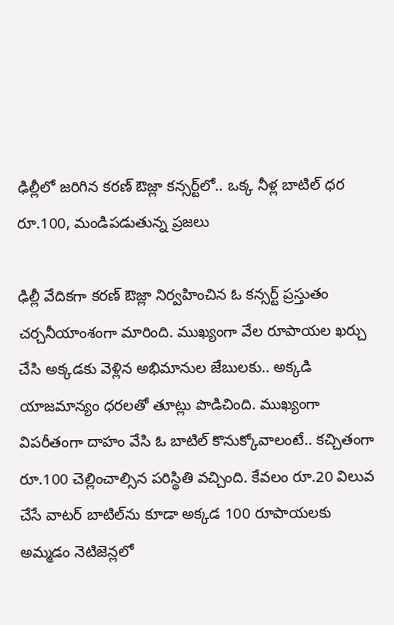ఢిల్లీలో జరిగిన కరణ్ ఔజ్లా కన్సర్ట్‌లో.. ఒక్క నీళ్ల బాటిల్ ధర రూ.100, మండిపడుతున్న ప్రజలు

ఢిల్లీ వేదికగా కరణ్ ఔజ్లా నిర్వహించిన ఓ కన్సర్ట్‌ ప్రస్తుతం చర్చనీయాంశంగా మారింది. ముఖ్యంగా వేల రూపాయల ఖర్చు చేసి అక్కడకు వెళ్లిన అభిమానుల జేబులకు.. అక్కడి యాజమాన్యం ధరలతో తూట్లు పొడిచింది. ముఖ్యంగా విపరీతంగా దాహం వేసి ఓ బాటిల్ కొనుక్కోవాలంటే.. కచ్చితంగా రూ.100 చెల్లించాల్సిన పరిస్థితి వచ్చింది. కేవలం రూ.20 విలువ చేసే వాటర్ బాటిల్‌ను కూడా అక్కడ 100 రూపాయలకు అమ్మడం నెటిజెన్లలో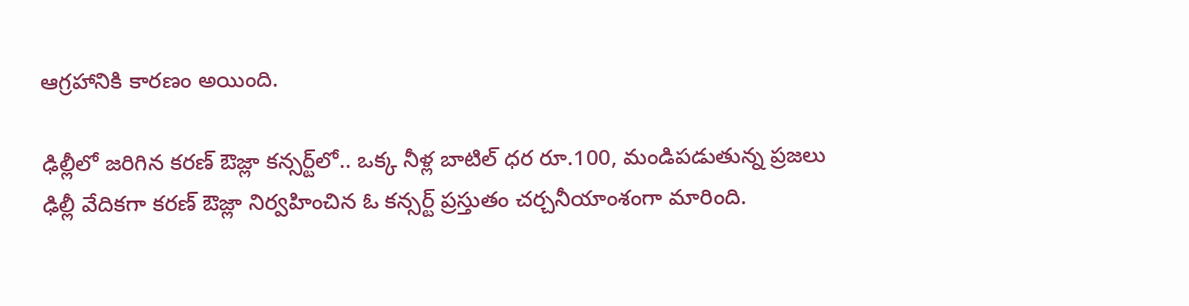ఆగ్రహానికి కారణం అయింది.

ఢిల్లీలో జరిగిన కరణ్ ఔజ్లా కన్సర్ట్‌లో.. ఒక్క నీళ్ల బాటిల్ ధర రూ.100, మండిపడుతున్న ప్రజలు
ఢిల్లీ వేదికగా కరణ్ ఔజ్లా నిర్వహించిన ఓ కన్సర్ట్‌ ప్రస్తుతం చర్చనీయాంశంగా మారింది.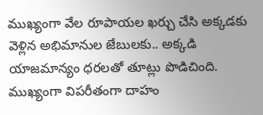ముఖ్యంగా వేల రూపాయల ఖర్చు చేసి అక్కడకు వెళ్లిన అభిమానుల జేబులకు.. అక్కడి యాజమాన్యం ధరలతో తూట్లు పొడిచింది. ముఖ్యంగా విపరీతంగా దాహం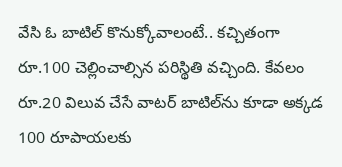వేసి ఓ బాటిల్ కొనుక్కోవాలంటే.. కచ్చితంగా రూ.100 చెల్లించాల్సిన పరిస్థితి వచ్చింది. కేవలం రూ.20 విలువ చేసే వాటర్ బాటిల్‌ను కూడా అక్కడ 100 రూపాయలకు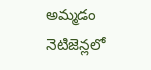అమ్మడం నెటిజెన్లలో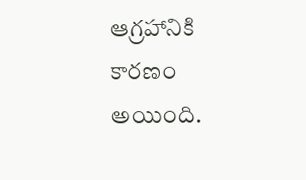ఆగ్రహానికి కారణం అయింది.